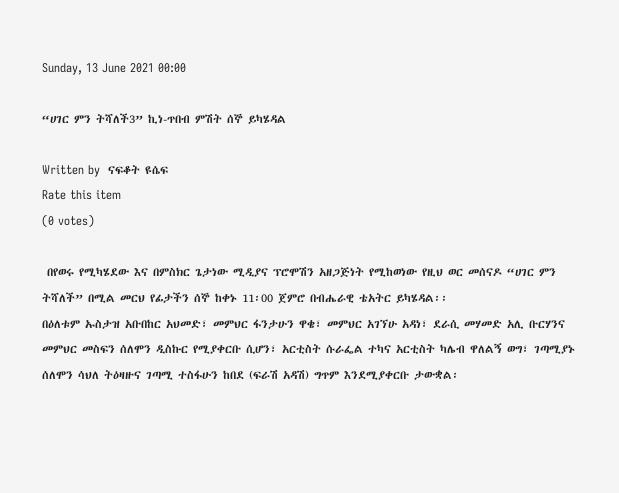Sunday, 13 June 2021 00:00

“ሀገር ምን ትሻለች3” ኪነ-ጥበብ ምሽት ሰኞ ይካሄዳል

Written by  ናፍቆት ዩሴፍ
Rate this item
(0 votes)

 በየወሩ የሚካሄደው እና በምስክር ጌታነው ሚዲያና ፕሮሞሽን አዘጋጅነት የሚከወነው የዚህ ወር መሰናዶ “ሀገር ምን ትሻለች” በሚል መርህ የፊታችን ሰኞ ከቀኑ 11፡00 ጀምሮ በብሔራዊ ቴአትር ይካሄዳል፡፡
በዕለቱም ኡስታዝ አቡበከር አህመድ፣ መምህር ፋንታሁን ዋቄ፣ መምህር አገኘሁ አዳነ፣ ደራሲ መሃመድ አሊ ቡርሃንና  መምህር መስፍን ሰለሞን ዲስኩር የሚያቀርቡ ሲሆን፣ አርቲስት ሱራፌል ተካና አርቲስት ካሌብ ዋለልኝ ወግ፣ ገጣሚያኑ ሰለሞን ሳህለ ትዕዛዙና ገጣሚ ተስፋሁን ከበደ (ፍራሽ አዳሽ) ግጥም እንደሚያቀርቡ ታውቋል፡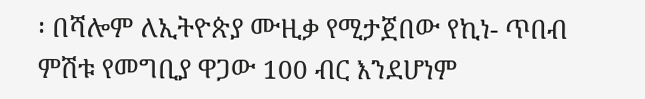፡ በሻሎም ለኢትዮጵያ ሙዚቃ የሚታጀበው የኪነ- ጥበብ ምሽቱ የመግቢያ ዋጋው 100 ብር እንደሆነም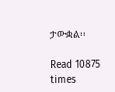ታውቋል፡፡

Read 10875 times